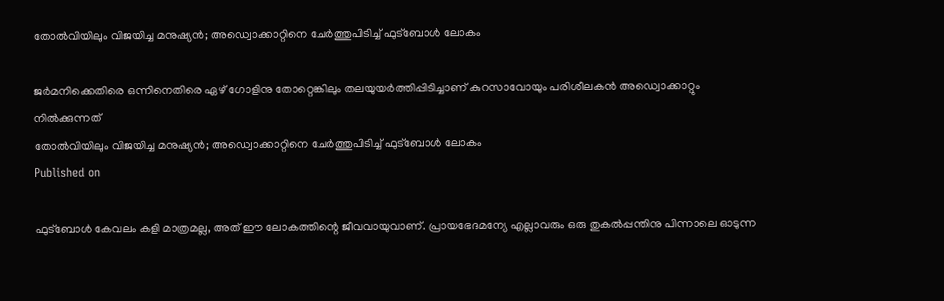തോൽവിയിലും വിജയിച്ച മനുഷ്യൻ; അഡ്വൊക്കാറ്റിനെ ചേർത്തുപിടിച്ച് ഫുട്‌ബോൾ ലോകം

ജർമനിക്കെതിരെ ഒന്നിനെതിരെ ഏഴ് ഗോളിനു തോറ്റെങ്കിലും തലയുയർത്തിപ്പിടിച്ചാണ് കുറസാവോയും പരിശീലകൻ അഡ്വൊക്കാറ്റും നിൽക്കുന്നത്
തോൽവിയിലും വിജയിച്ച മനുഷ്യൻ; അഡ്വൊക്കാറ്റിനെ ചേർത്തുപിടിച്ച് ഫുട്‌ബോൾ ലോകം
Published on

ഫുട്‌ബോൾ കേവലം കളി മാത്രമല്ല, അത് ഈ ലോകത്തിന്റെ ജീവവായുവാണ്. പ്രായഭേദമന്യേ എല്ലാവരും ഒരു തുകൽപ്പന്തിനു പിന്നാലെ ഓടുന്ന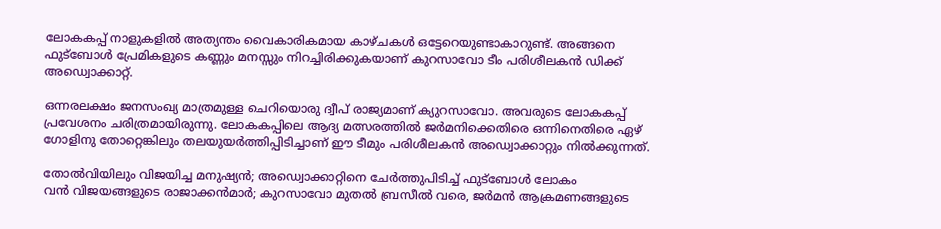ലോകകപ്പ് നാളുകളിൽ അത്യന്തം വൈകാരികമായ കാഴ്ചകൾ ഒട്ടേറെയുണ്ടാകാറുണ്ട്. അങ്ങനെ ഫുട്‌ബോൾ പ്രേമികളുടെ കണ്ണും മനസ്സും നിറച്ചിരിക്കുകയാണ് കുറസാവോ ടീം പരിശീലകൻ ഡിക്ക് അഡ്വൊക്കാറ്റ്.

ഒന്നരലക്ഷം ജനസംഖ്യ മാത്രമുള്ള ചെറിയൊരു ദ്വീപ് രാജ്യമാണ് ക്യുറസാവോ. അവരുടെ ലോകകപ്പ് പ്രവേശനം ചരിത്രമായിരുന്നു. ലോകകപ്പിലെ ആദ്യ മത്സരത്തിൽ ജർമനിക്കെതിരെ ഒന്നിനെതിരെ ഏഴ് ഗോളിനു തോറ്റെങ്കിലും തലയുയർത്തിപ്പിടിച്ചാണ് ഈ ടീമും പരിശീലകൻ അഡ്വൊക്കാറ്റും നിൽക്കുന്നത്.

തോൽവിയിലും വിജയിച്ച മനുഷ്യൻ; അഡ്വൊക്കാറ്റിനെ ചേർത്തുപിടിച്ച് ഫുട്‌ബോൾ ലോകം
വന്‍ വിജയങ്ങളുടെ രാജാക്കന്‍മാര്‍; കുറസാവോ മുതല്‍ ബ്രസീല്‍ വരെ, ജര്‍മൻ ആക്രമണങ്ങളുടെ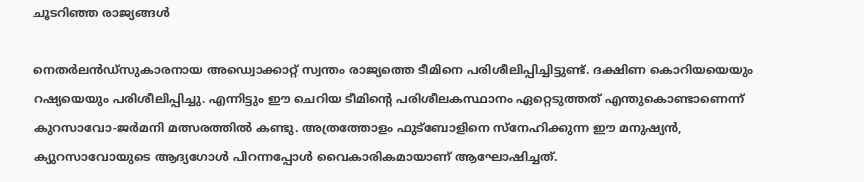ചൂടറിഞ്ഞ രാജ്യങ്ങൾ

നെതർലൻഡ്‌സുകാരനായ അഡ്വൊക്കാറ്റ് സ്വന്തം രാജ്യത്തെ ടീമിനെ പരിശീലിപ്പിച്ചിട്ടുണ്ട്. ദക്ഷിണ കൊറിയയെയും റഷ്യയെയും പരിശീലിപ്പിച്ചു. എന്നിട്ടും ഈ ചെറിയ ടീമിന്റെ പരിശീലകസ്ഥാനം ഏറ്റെടുത്തത് എന്തുകൊണ്ടാണെന്ന് കുറസാവോ-ജർമനി മത്സരത്തിൽ കണ്ടു. അത്രത്തോളം ഫുട്‌ബോളിനെ സ്‌നേഹിക്കുന്ന ഈ മനുഷ്യൻ, ക്യുറസാവോയുടെ ആദ്യഗോൾ പിറന്നപ്പോൾ വൈകാരികമായാണ് ആഘോഷിച്ചത്.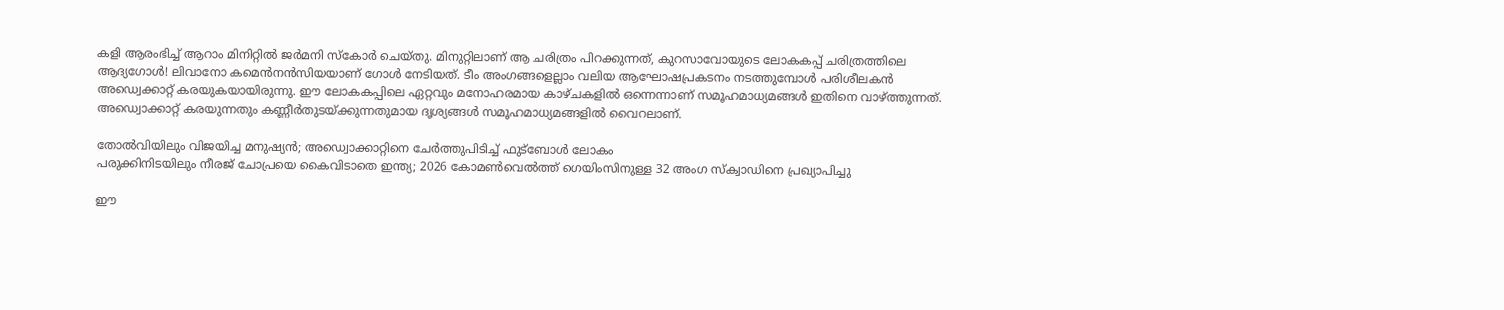കളി ആരംഭിച്ച് ആറാം മിനിറ്റിൽ ജർമനി സ്‌കോർ ചെയ്തു. മിനുറ്റിലാണ് ആ ചരിത്രം പിറക്കുന്നത്, കുറസാവോയുടെ ലോകകപ്പ് ചരിത്രത്തിലെ ആദ്യഗോൾ! ലിവാനോ കമെൻനൻസിയയാണ് ഗോൾ നേടിയത്. ടീം അംഗങ്ങളെല്ലാം വലിയ ആഘോഷപ്രകടനം നടത്തുമ്പോൾ പരിശീലകൻ അഡ്വെക്കാറ്റ് കരയുകയായിരുന്നു. ഈ ലോകകപ്പിലെ ഏറ്റവും മനോഹരമായ കാഴ്ചകളിൽ ഒന്നെന്നാണ് സമൂഹമാധ്യമങ്ങൾ ഇതിനെ വാഴ്ത്തുന്നത്. അഡ്വൊക്കാറ്റ് കരയുന്നതും കണ്ണീർതുടയ്ക്കുന്നതുമായ ദൃശ്യങ്ങൾ സമൂഹമാധ്യമങ്ങളിൽ വൈറലാണ്.

തോൽവിയിലും വിജയിച്ച മനുഷ്യൻ; അഡ്വൊക്കാറ്റിനെ ചേർത്തുപിടിച്ച് ഫുട്‌ബോൾ ലോകം
പരുക്കിനിടയിലും നീരജ് ചോപ്രയെ കൈവിടാതെ ഇന്ത്യ; 2026 കോമൺവെൽത്ത് ഗെയിംസിനുള്ള 32 അംഗ സ്ക്വാഡിനെ പ്രഖ്യാപിച്ചു

ഈ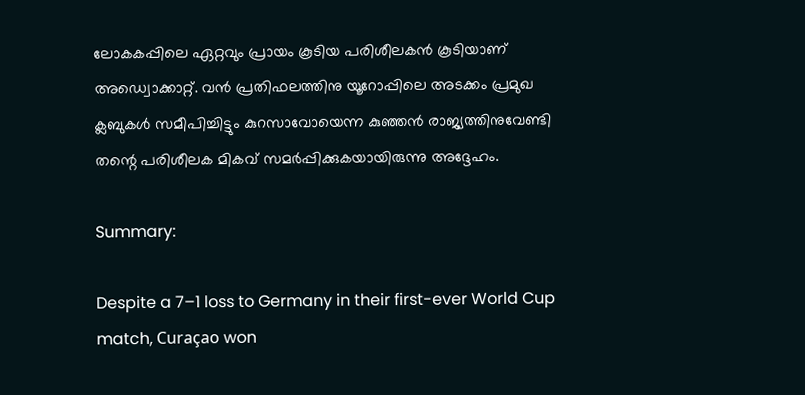ലോകകപ്പിലെ ഏറ്റവും പ്രായം കൂടിയ പരിശീലകൻ കൂടിയാണ് അഡ്വൊക്കാറ്റ്. വൻ പ്രതിഫലത്തിനു യൂറോപ്പിലെ അടക്കം പ്രമുഖ ക്ലബുകൾ സമീപിച്ചിട്ടും കുറസാവോയെന്ന കുഞ്ഞൻ രാജ്യത്തിനുവേണ്ടി തന്റെ പരിശീലക മികവ് സമർപ്പിക്കുകയായിരുന്നു അദ്ദേഹം.

Summary:

Despite a 7–1 loss to Germany in their first-ever World Cup match, Curaçao won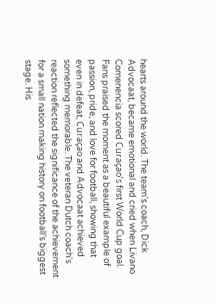hearts around the world. The team's coach, Dick Advocaat, became emotional and cried when Livano Comenencia scored Curaçao’s first World Cup goal. Fans praised the moment as a beautiful example of passion, pride, and love for football, showing that even in defeat, Curaçao and Advocaat achieved something memorable. The veteran Dutch coach's reaction reflected the significance of the achievement for a small nation making history on football’s biggest stage. His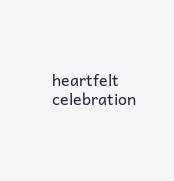heartfelt celebration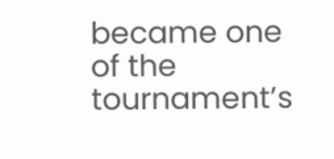became one of the tournament’s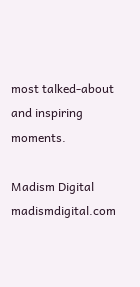most talked-about and inspiring moments.

Madism Digital
madismdigital.com